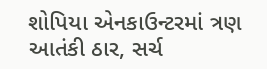શોપિયા એનકાઉન્ટરમાં ત્રણ આતંકી ઠાર, સર્ચ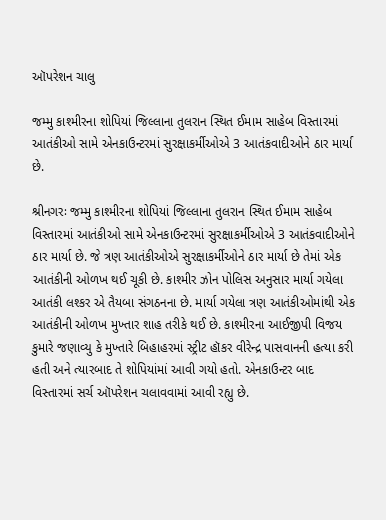ઑપરેશન ચાલુ

જમ્મુ કાશ્મીરના શોપિયાં જિલ્લાના તુલરાન સ્થિત ઈમામ સાહેબ વિસ્તારમાં આતંકીઓ સામે એનકાઉન્ટરમાં સુરક્ષાકર્મીઓએ 3 આતંકવાદીઓને ઠાર માર્યા છે.

શ્રીનગરઃ જમ્મુ કાશ્મીરના શોપિયાં જિલ્લાના તુલરાન સ્થિત ઈમામ સાહેબ વિસ્તારમાં આતંકીઓ સામે એનકાઉન્ટરમાં સુરક્ષાકર્મીઓએ 3 આતંકવાદીઓને ઠાર માર્યા છે. જે ત્રણ આતંકીઓએ સુરક્ષાકર્મીઓને ઠાર માર્યા છે તેમાં એક આતંકીની ઓળખ થઈ ચૂકી છે. કાશ્મીર ઝોન પોલિસ અનુસાર માર્યા ગયેલા આતંકી લશ્કર એ તૈયબા સંગઠનના છે. માર્યા ગયેલા ત્રણ આતંકીઓમાંથી એક આતંકીની ઓળખ મુખ્તાર શાહ તરીકે થઈ છે. કાશ્મીરના આઈજીપી વિજય કુમારે જણાવ્યુ કે મુખ્તારે બિહાહરમાં સ્ટ્રીટ હૉકર વીરેન્દ્ર પાસવાનની હત્યા કરી હતી અને ત્યારબાદ તે શોપિયાંમાં આવી ગયો હતો. એનકાઉન્ટર બાદ વિસ્તારમાં સર્ચ ઑપરેશન ચલાવવામાં આવી રહ્યુ છે.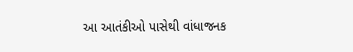આ આતંકીઓ પાસેથી વાંધાજનક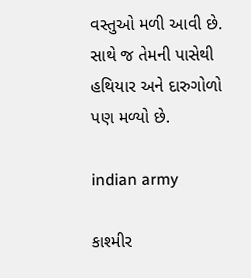વસ્તુઓ મળી આવી છે. સાથે જ તેમની પાસેથી હથિયાર અને દારુગોળો પણ મળ્યો છે.

indian army

કાશ્મીર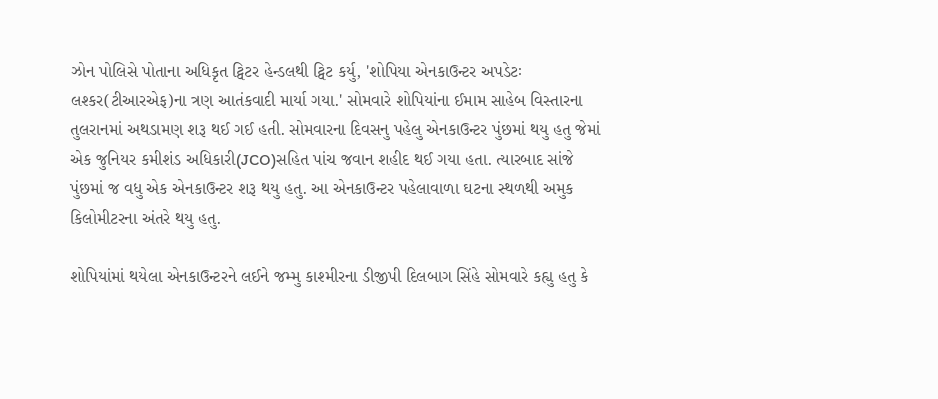ઝોન પોલિસે પોતાના અધિકૃત ટ્વિટર હેન્ડલથી ટ્વિટ કર્યુ, 'શોપિયા એનકાઉન્ટર અપડેટઃ લશ્કર(ટીઆરએફ)ના ત્રણ આતંકવાદી માર્યા ગયા.' સોમવારે શોપિયાંના ઈમામ સાહેબ વિસ્તારના તુલરાનમાં અથડામણ શરૂ થઈ ગઈ હતી. સોમવારના દિવસનુ પહેલુ એનકાઉન્ટર પુંછમાં થયુ હતુ જેમાં એક જુનિયર કમીશંડ અધિકારી(JCO)સહિત પાંચ જવાન શહીદ થઈ ગયા હતા. ત્યારબાદ સાંજે પુંછમાં જ વધુ એક એનકાઉન્ટર શરૂ થયુ હતુ. આ એનકાઉન્ટર પહેલાવાળા ઘટના સ્થળથી અમુક કિલોમીટરના અંતરે થયુ હતુ.

શોપિયાંમાં થયેલા એનકાઉન્ટરને લઈને જમ્મુ કાશ્મીરના ડીજીપી દિલબાગ સિંહે સોમવારે કહ્યુ હતુ કે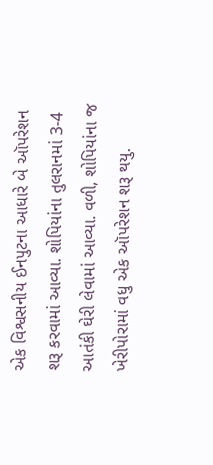એક વિશ્વસનીય ઈનપુટના આધારે બે ઑપરેશન શરૂ કરવામાં આવ્યા. શોપિયાંના તુલરાનમાં 3-4 આતંકી ઘેરી લેવામાં આવ્યા. વળી, શોપિયાંના જ ખેરીપોરામાં વધુ એક ઑપરેશન શરૂ થયુ.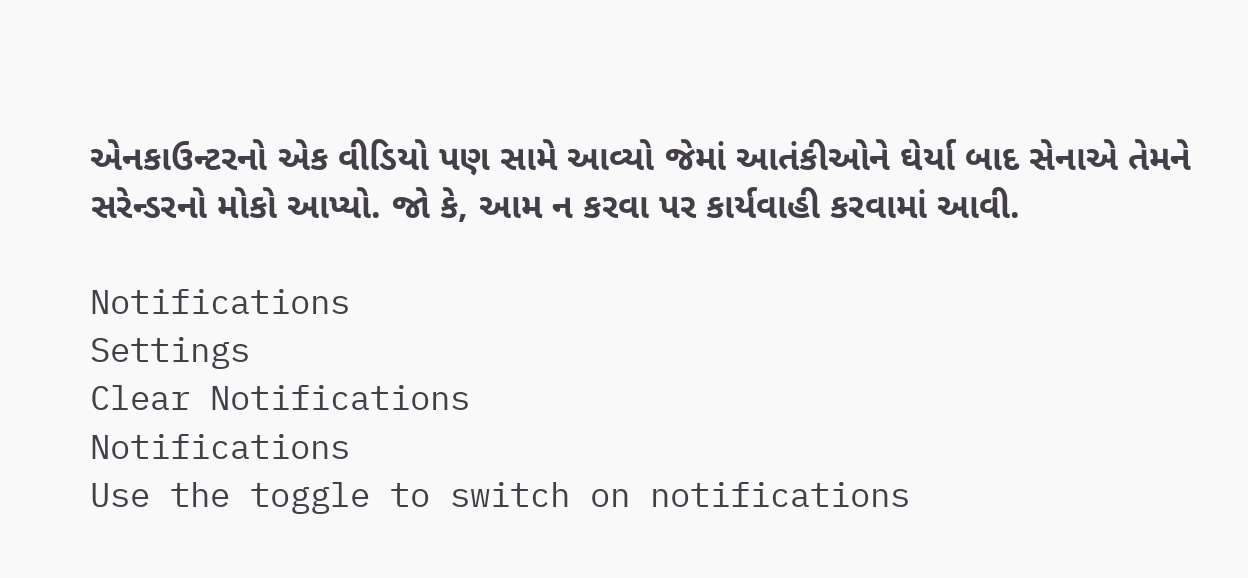એનકાઉન્ટરનો એક વીડિયો પણ સામે આવ્યો જેમાં આતંકીઓને ઘેર્યા બાદ સેનાએ તેમને સરેન્ડરનો મોકો આપ્યો. જો કે, આમ ન કરવા પર કાર્યવાહી કરવામાં આવી.

Notifications
Settings
Clear Notifications
Notifications
Use the toggle to switch on notifications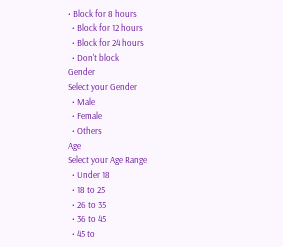• Block for 8 hours
  • Block for 12 hours
  • Block for 24 hours
  • Don't block
Gender
Select your Gender
  • Male
  • Female
  • Others
Age
Select your Age Range
  • Under 18
  • 18 to 25
  • 26 to 35
  • 36 to 45
  • 45 to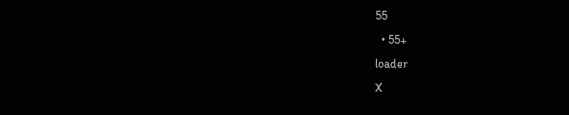55
  • 55+
loader
X